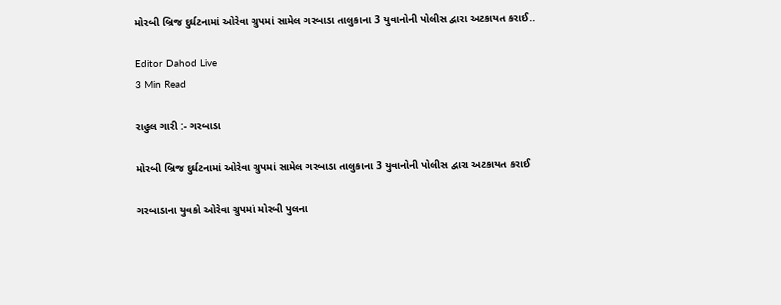મોરબી બ્રિજ દુર્ઘટનામાં ઓરેવા ગ્રુપમાં સામેલ ગરબાડા તાલુકાના 3 યુવાનોની પોલીસ દ્વારા અટકાયત કરાઈ..

Editor Dahod Live
3 Min Read

રાહુલ ગારી :- ગરબાડા

મોરબી બ્રિજ દુર્ઘટનામાં ઓરેવા ગ્રુપમાં સામેલ ગરબાડા તાલુકાના 3 યુવાનોની પોલીસ દ્વારા અટકાયત કરાઈ

ગરબાડાના યુવકો ઓરેવા ગ્રુપમાં મોરબી પુલના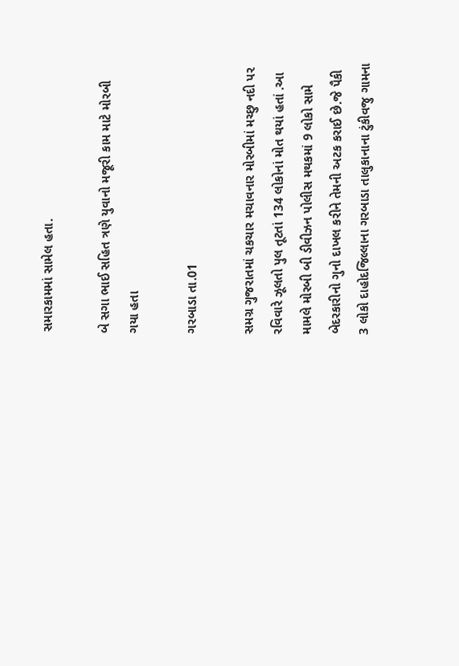સમારકામમાં સામેલ હતા.

બે સગા ભાઈ સહિત ત્રણે યુવાનો મજૂરી કામ માટે મોરબી ગયા હતા

ગરબાડા તા.01

સમગ્ર ગુજરાતમાં ચકચાર મચાવનાર મોરબીમાં મચ્છુ નદી પર રવિવારે ઝૂલતો પુલ તૂટતાં 134 લોકોનાં મોત થયાં હતાં .આ મામલે મોરબી બી ડીવીઝન પોલીસ મથકમાં 9 લોકો સામે બેદરકારીનો ગુનો દાખલ કરીને તેમની અટક કરાઈ છે.જે પૈકી 3 લોકો દાહોદજિલ્લાના ગરબાડા તાલુકાનાના ટુંકીવજુ ગામના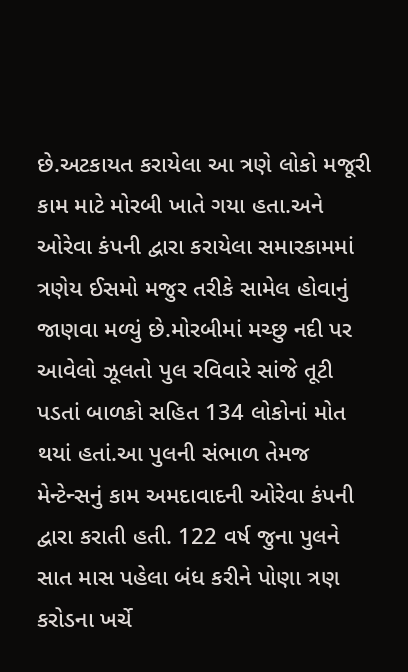છે.અટકાયત કરાયેલા આ ત્રણે લોકો મજૂરી કામ માટે મોરબી ખાતે ગયા હતા.અને ઓરેવા કંપની દ્વારા કરાયેલા સમારકામમાં ત્રણેય ઈસમો મજુર તરીકે સામેલ હોવાનું જાણવા મળ્યું છે.મોરબીમાં મચ્છુ નદી પર આવેલો ઝૂલતો પુલ રવિવારે સાંજે તૂટી પડતાં બાળકો સહિત 134 લોકોનાં મોત થયાં હતાં.આ પુલની સંભાળ તેમજ મેન્ટેન્સનું કામ અમદાવાદની ઓરેવા કંપની દ્વારા કરાતી હતી. 122 વર્ષ જુના પુલને સાત માસ પહેલા બંધ કરીને પોણા ત્રણ કરોડના ખર્ચે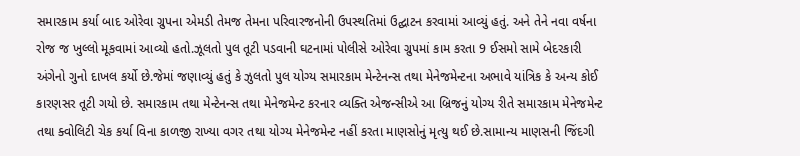સમારકામ કર્યા બાદ ઓરેવા ગ્રુપના એમડી તેમજ તેમના પરિવારજનોની ઉપસ્થતિમાં ઉદ્ઘાટન કરવામાં આવ્યું હતું. અને તેને નવા વર્ષના રોજ જ ખુલ્લો મૂકવામાં આવ્યો હતો.ઝૂલતો પુલ તૂટી પડવાની ઘટનામાં પોલીસે ઓરેવા ગ્રુપમાં કામ કરતા 9 ઈસમો સામે બેદરકારી અંગેનો ગુનો દાખલ કર્યો છે.જેમાં જણાવ્યું હતું કે ઝુલતો પુલ યોગ્ય સમારકામ મેન્ટેનન્સ તથા મેનેજમેન્ટના અભાવે યાંત્રિક કે અન્ય કોઈ કારણસર તૂટી ગયો છે. સમારકામ તથા મેન્ટેનન્સ તથા મેનેજમેન્ટ કરનાર વ્યક્તિ એજન્સીએ આ બ્રિજનું યોગ્ય રીતે સમારકામ મેનેજમેન્ટ તથા ક્વોલિટી ચેક કર્યા વિના કાળજી રાખ્યા વગર તથા યોગ્ય મેનેજમેન્ટ નહીં કરતા માણસોનું મૃત્યુ થઈ છે.સામાન્ય માણસની જિંદગી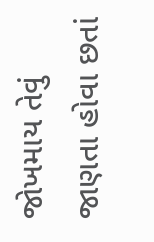જોખમાય તેવું જાણતા હોવા છતાં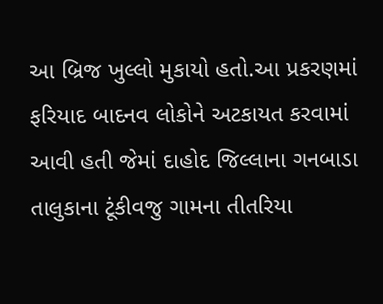આ બ્રિજ ખુલ્લો મુકાયો હતો.આ પ્રકરણમાં ફરિયાદ બાદનવ લોકોને અટકાયત કરવામાં આવી હતી જેમાં દાહોદ જિલ્લાના ગનબાડા તાલુકાના ટૂંકીવજુ ગામના તીતરિયા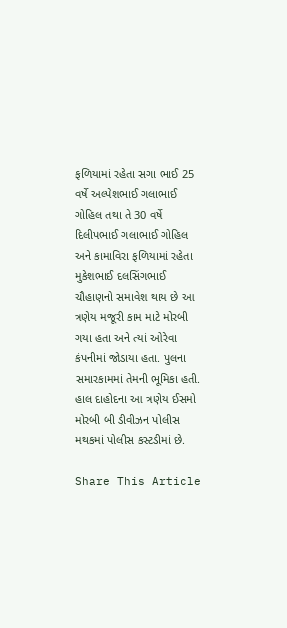ફળિયામાં રહેતા સગા ભાઈ 25 વર્ષે અલ્પેશભાઈ ગલાભાઈ ગોહિલ તથા તે 30 વર્ષે દિલીપભાઈ ગલાભાઈ ગોહિલ અને કામાવિરા ફળિયામાં રહેતા મુકેશભાઈ દલસિંગભાઈ ચૌહાણનો સમાવેશ થાય છે આ ત્રણેય મજૂરી કામ માટે મોરબી ગયા હતા અને ત્યાં ઓરેવા કંપનીમાં જોડાયા હતા. પુલના સમારકામમાં તેમની ભૂમિકા હતી. હાલ દાહોદના આ ત્રણેય ઈસમો મોરબી બી ડીવીઝન પોલીસ મથકમાં પોલીસ કસ્ટડીમાં છે.

Share This Article